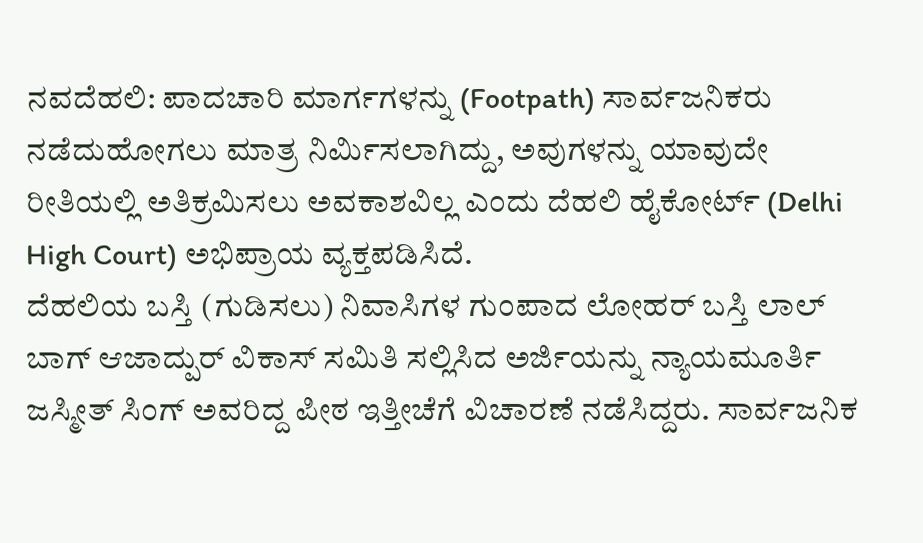ನವದೆಹಲಿ: ಪಾದಚಾರಿ ಮಾರ್ಗಗಳನ್ನು (Footpath) ಸಾರ್ವಜನಿಕರು ನಡೆದುಹೋಗಲು ಮಾತ್ರ ನಿರ್ಮಿಸಲಾಗಿದ್ದು, ಅವುಗಳನ್ನು ಯಾವುದೇ ರೀತಿಯಲ್ಲಿ ಅತಿಕ್ರಮಿಸಲು ಅವಕಾಶವಿಲ್ಲ ಎಂದು ದೆಹಲಿ ಹೈಕೋರ್ಟ್ (Delhi High Court) ಅಭಿಪ್ರಾಯ ವ್ಯಕ್ತಪಡಿಸಿದೆ.
ದೆಹಲಿಯ ಬಸ್ತಿ (ಗುಡಿಸಲು) ನಿವಾಸಿಗಳ ಗುಂಪಾದ ಲೋಹರ್ ಬಸ್ತಿ ಲಾಲ್ ಬಾಗ್ ಆಜಾದ್ಪುರ್ ವಿಕಾಸ್ ಸಮಿತಿ ಸಲ್ಲಿಸಿದ ಅರ್ಜಿಯನ್ನು ನ್ಯಾಯಮೂರ್ತಿ ಜಸ್ಮೀತ್ ಸಿಂಗ್ ಅವರಿದ್ದ ಪೀಠ ಇತ್ತೀಚೆಗೆ ವಿಚಾರಣೆ ನಡೆಸಿದ್ದರು. ಸಾರ್ವಜನಿಕ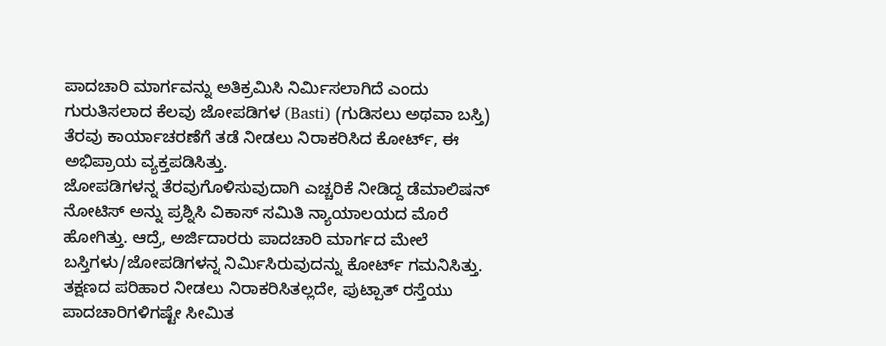ಪಾದಚಾರಿ ಮಾರ್ಗವನ್ನು ಅತಿಕ್ರಮಿಸಿ ನಿರ್ಮಿಸಲಾಗಿದೆ ಎಂದು ಗುರುತಿಸಲಾದ ಕೆಲವು ಜೋಪಡಿಗಳ (Basti) (ಗುಡಿಸಲು ಅಥವಾ ಬಸ್ತಿ) ತೆರವು ಕಾರ್ಯಾಚರಣೆಗೆ ತಡೆ ನೀಡಲು ನಿರಾಕರಿಸಿದ ಕೋರ್ಟ್, ಈ ಅಭಿಪ್ರಾಯ ವ್ಯಕ್ತಪಡಿಸಿತ್ತು.
ಜೋಪಡಿಗಳನ್ನ ತೆರವುಗೊಳಿಸುವುದಾಗಿ ಎಚ್ಚರಿಕೆ ನೀಡಿದ್ದ ಡೆಮಾಲಿಷನ್ ನೋಟಿಸ್ ಅನ್ನು ಪ್ರಶ್ನಿಸಿ ವಿಕಾಸ್ ಸಮಿತಿ ನ್ಯಾಯಾಲಯದ ಮೊರೆ ಹೋಗಿತ್ತು. ಆದ್ರೆ, ಅರ್ಜಿದಾರರು ಪಾದಚಾರಿ ಮಾರ್ಗದ ಮೇಲೆ ಬಸ್ತಿಗಳು/ಜೋಪಡಿಗಳನ್ನ ನಿರ್ಮಿಸಿರುವುದನ್ನು ಕೋರ್ಟ್ ಗಮನಿಸಿತ್ತು. ತಕ್ಷಣದ ಪರಿಹಾರ ನೀಡಲು ನಿರಾಕರಿಸಿತಲ್ಲದೇ, ಫುಟ್ಪಾತ್ ರಸ್ತೆಯು ಪಾದಚಾರಿಗಳಿಗಷ್ಟೇ ಸೀಮಿತ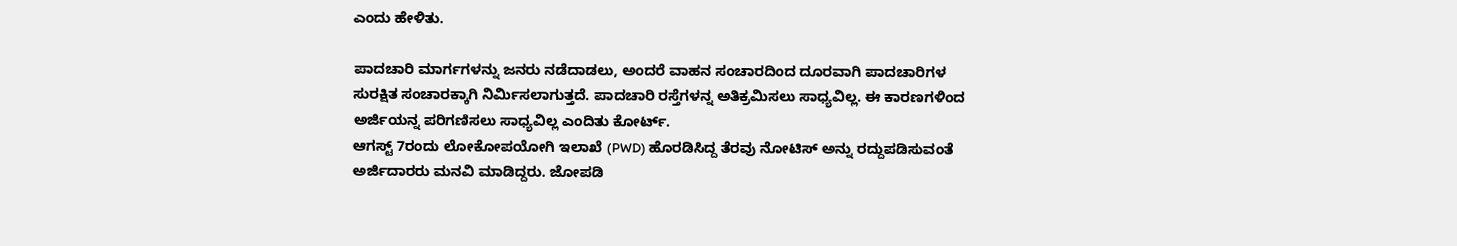ಎಂದು ಹೇಳಿತು.

ಪಾದಚಾರಿ ಮಾರ್ಗಗಳನ್ನು ಜನರು ನಡೆದಾಡಲು, ಅಂದರೆ ವಾಹನ ಸಂಚಾರದಿಂದ ದೂರವಾಗಿ ಪಾದಚಾರಿಗಳ ಸುರಕ್ಷಿತ ಸಂಚಾರಕ್ಕಾಗಿ ನಿರ್ಮಿಸಲಾಗುತ್ತದೆ. ಪಾದಚಾರಿ ರಸ್ತೆಗಳನ್ನ ಅತಿಕ್ರಮಿಸಲು ಸಾಧ್ಯವಿಲ್ಲ. ಈ ಕಾರಣಗಳಿಂದ ಅರ್ಜಿಯನ್ನ ಪರಿಗಣಿಸಲು ಸಾಧ್ಯವಿಲ್ಲ ಎಂದಿತು ಕೋರ್ಟ್.
ಆಗಸ್ಟ್ 7ರಂದು ಲೋಕೋಪಯೋಗಿ ಇಲಾಖೆ (PWD) ಹೊರಡಿಸಿದ್ದ ತೆರವು ನೋಟಿಸ್ ಅನ್ನು ರದ್ದುಪಡಿಸುವಂತೆ ಅರ್ಜಿದಾರರು ಮನವಿ ಮಾಡಿದ್ದರು. ಜೋಪಡಿ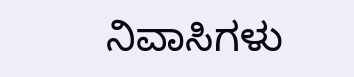ನಿವಾಸಿಗಳು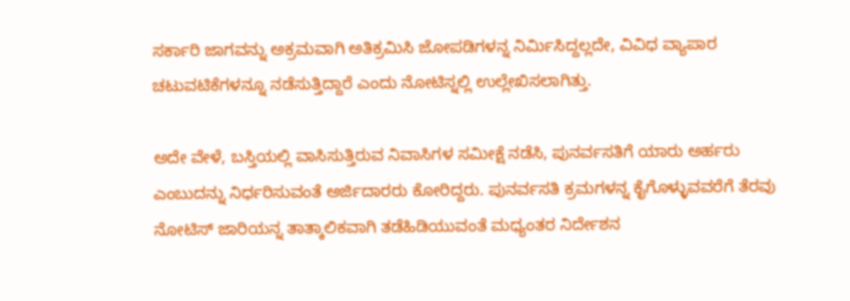ಸರ್ಕಾರಿ ಜಾಗವನ್ನು ಅಕ್ರಮವಾಗಿ ಅತಿಕ್ರಮಿಸಿ ಜೋಪಡಿಗಳನ್ನ ನಿರ್ಮಿಸಿದ್ದಲ್ಲದೇ, ವಿವಿಧ ವ್ಯಾಪಾರ ಚಟುವಟಿಕೆಗಳನ್ನೂ ನಡೆಸುತ್ತಿದ್ದಾರೆ ಎಂದು ನೋಟಿಸ್ನಲ್ಲಿ ಉಲ್ಲೇಖಿಸಲಾಗಿತ್ತು.

ಅದೇ ವೇಳೆ, ಬಸ್ತಿಯಲ್ಲಿ ವಾಸಿಸುತ್ತಿರುವ ನಿವಾಸಿಗಳ ಸಮೀಕ್ಷೆ ನಡೆಸಿ, ಪುನರ್ವಸತಿಗೆ ಯಾರು ಅರ್ಹರು ಎಂಬುದನ್ನು ನಿರ್ಧರಿಸುವಂತೆ ಅರ್ಜಿದಾರರು ಕೋರಿದ್ದರು. ಪುನರ್ವಸತಿ ಕ್ರಮಗಳನ್ನ ಕೈಗೊಳ್ಳುವವರೆಗೆ ತೆರವು ನೋಟಿಸ್ ಜಾರಿಯನ್ನ ತಾತ್ಕಾಲಿಕವಾಗಿ ತಡೆಹಿಡಿಯುವಂತೆ ಮಧ್ಯಂತರ ನಿರ್ದೇಶನ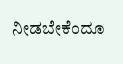ನೀಡಬೇಕೆಂದೂ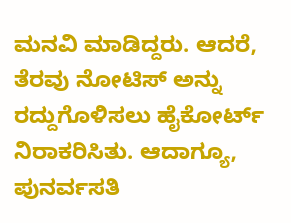ಮನವಿ ಮಾಡಿದ್ದರು. ಆದರೆ, ತೆರವು ನೋಟಿಸ್ ಅನ್ನು ರದ್ದುಗೊಳಿಸಲು ಹೈಕೋರ್ಟ್ ನಿರಾಕರಿಸಿತು. ಆದಾಗ್ಯೂ, ಪುನರ್ವಸತಿ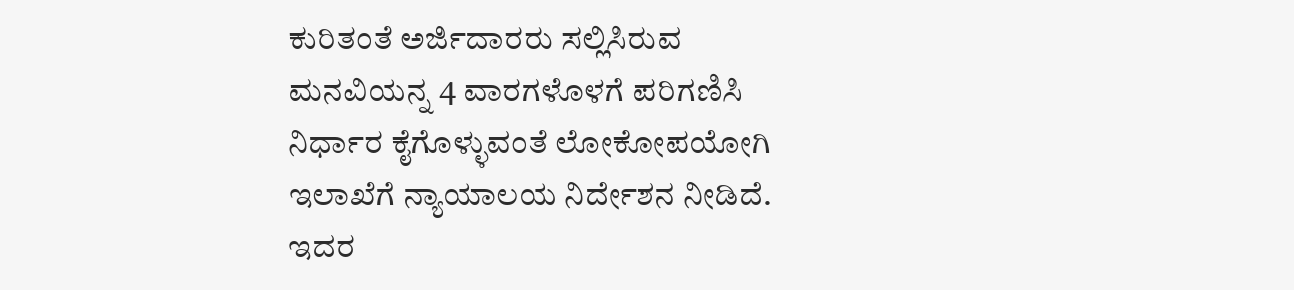ಕುರಿತಂತೆ ಅರ್ಜಿದಾರರು ಸಲ್ಲಿಸಿರುವ ಮನವಿಯನ್ನ 4 ವಾರಗಳೊಳಗೆ ಪರಿಗಣಿಸಿ ನಿರ್ಧಾರ ಕೈಗೊಳ್ಳುವಂತೆ ಲೋಕೋಪಯೋಗಿ ಇಲಾಖೆಗೆ ನ್ಯಾಯಾಲಯ ನಿರ್ದೇಶನ ನೀಡಿದೆ.
ಇದರ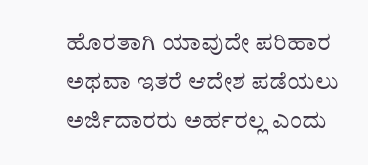ಹೊರತಾಗಿ ಯಾವುದೇ ಪರಿಹಾರ ಅಥವಾ ಇತರೆ ಆದೇಶ ಪಡೆಯಲು ಅರ್ಜಿದಾರರು ಅರ್ಹರಲ್ಲ ಎಂದು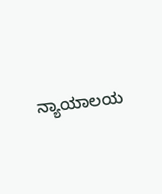ನ್ಯಾಯಾಲಯ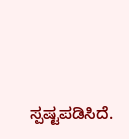ಸ್ಪಷ್ಟಪಡಿಸಿದೆ.